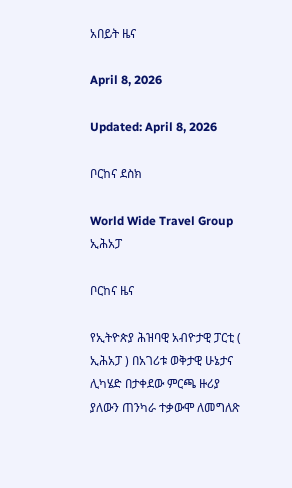አበይት ዜና

April 8, 2026

Updated: April 8, 2026

ቦርከና ደስክ

World Wide Travel Group
ኢሕአፓ

ቦርከና ዜና

የኢትዮጵያ ሕዝባዊ አብዮታዊ ፓርቲ ( ኢሕአፓ ) በአገሪቱ ወቅታዊ ሁኔታና ሊካሄድ በታቀደው ምርጫ ዙሪያ ያለውን ጠንካራ ተቃውሞ ለመግለጽ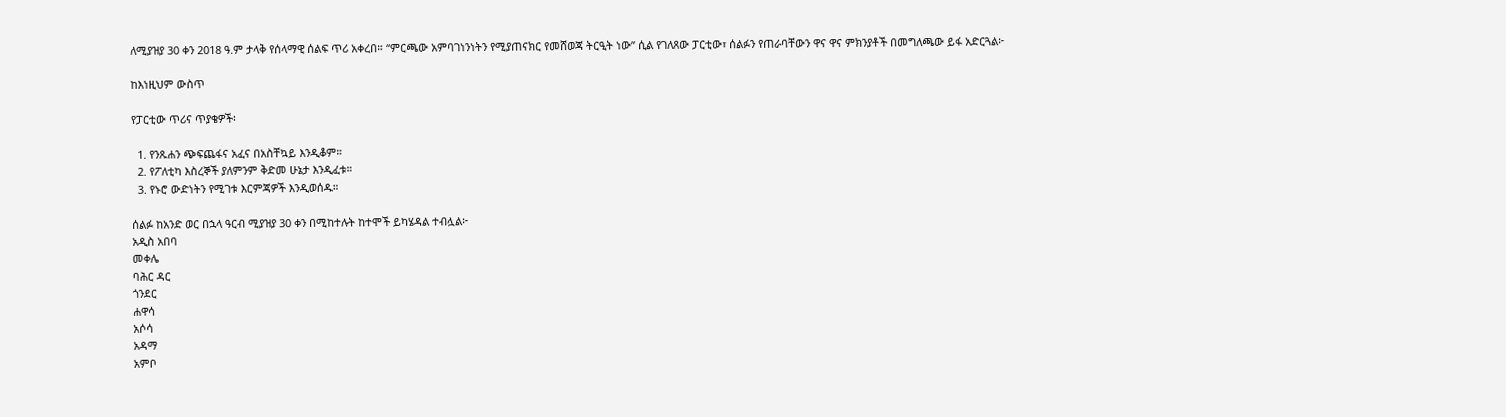ለሚያዝያ 30 ቀን 2018 ዓ.ም ታላቅ የሰላማዊ ሰልፍ ጥሪ አቀረበ። “ምርጫው አምባገነንነትን የሚያጠናክር የመሸወጃ ትርዒት ነው” ሲል የገለጸው ፓርቲው፣ ሰልፉን የጠራባቸውን ዋና ዋና ምክንያቶች በመግለጫው ይፋ አድርጓል፦

ከእነዚህም ውስጥ

የፓርቲው ጥሪና ጥያቄዎች፡

  1. የንጹሐን ጭፍጨፋና አፈና በአስቸኳይ እንዲቆም።
  2. የፖለቲካ እስረኞች ያለምንም ቅድመ ሁኔታ እንዲፈቱ።
  3. የኑሮ ውድነትን የሚገቱ እርምጃዎች እንዲወሰዱ።

ሰልፉ ከአንድ ወር በኋላ ዓርብ ሚያዝያ 30 ቀን በሚከተሉት ከተሞች ይካሄዳል ተብሏል፦
አዲስ አበባ
መቀሌ
ባሕር ዳር
ጎንደር
ሐዋሳ
አሶሳ
አዳማ
አምቦ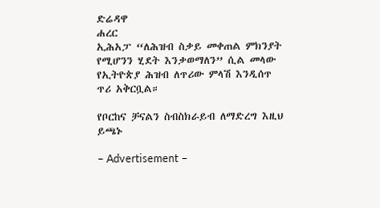ድሬዳዋ
ሐረር
ኢሕአፓ “ለሕዝብ ስቃይ መቀጠል ምክንያት የሚሆንን ሂደት እንቃወማለን” ሲል መላው የኢትዮጵያ ሕዝብ ለጥሪው ምላሽ እንዲሰጥ ጥሪ አቅርቧል።

የቦርከና ቻናልን ስብስክራይብ ለማድረግ እዚህ ይጫኑ

– Advertisement –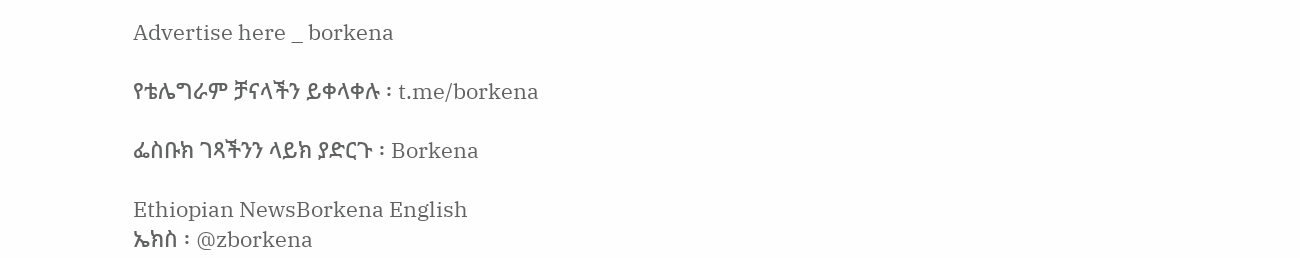Advertise here _ borkena

የቴሌግራም ቻናላችን ይቀላቀሉ ፡ t.me/borkena

ፌስቡክ ገጻችንን ላይክ ያድርጉ ፡ Borkena

Ethiopian NewsBorkena English
ኤክስ ፡ @zborkena